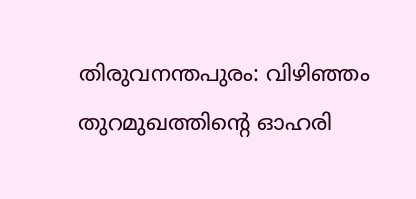തിരുവനന്തപുരം: വിഴിഞ്ഞം തുറമുഖത്തിന്റെ ഓഹരി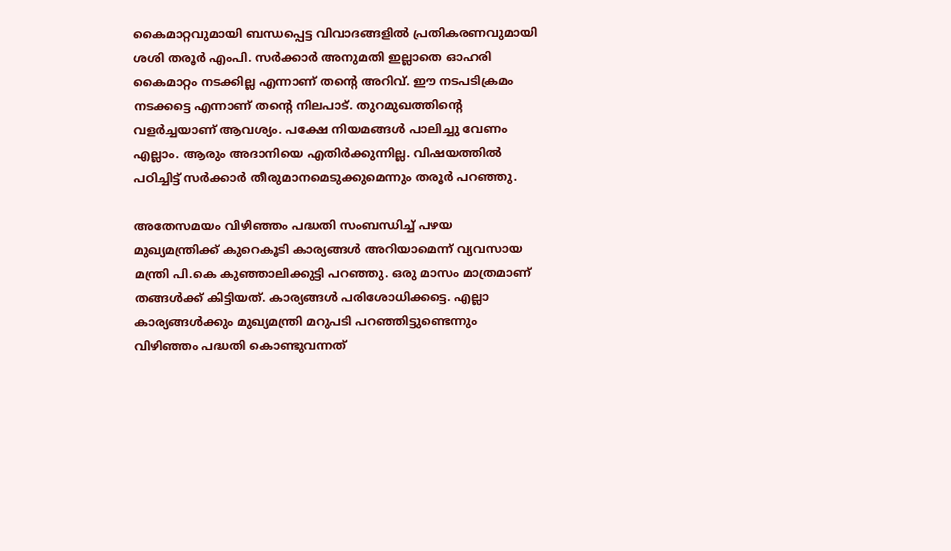കൈമാറ്റവുമായി ബന്ധപ്പെട്ട വിവാദങ്ങളില്‍ പ്രതികരണവുമായി ശശി തരൂര്‍ എംപി. സര്‍ക്കാര്‍ അനുമതി ഇല്ലാതെ ഓഹരി കൈമാറ്റം നടക്കില്ല എന്നാണ് തന്റെ അറിവ്. ഈ നടപടിക്രമം നടക്കട്ടെ എന്നാണ് തന്റെ നിലപാട്. തുറമുഖത്തിന്റെ വളര്‍ച്ചയാണ് ആവശ്യം. പക്ഷേ നിയമങ്ങള്‍ പാലിച്ചു വേണം എല്ലാം. ആരും അദാനിയെ എതിര്‍ക്കുന്നില്ല. വിഷയത്തില്‍ പഠിച്ചിട്ട് സര്‍ക്കാര്‍ തീരുമാനമെടുക്കുമെന്നും തരൂര്‍ പറഞ്ഞു.

അതേസമയം വിഴിഞ്ഞം പദ്ധതി സംബന്ധിച്ച് പഴയ മുഖ്യമന്ത്രിക്ക് കുറെകൂടി കാര്യങ്ങള്‍ അറിയാമെന്ന് വ്യവസായ മന്ത്രി പി.കെ കുഞ്ഞാലിക്കുട്ടി പറഞ്ഞു. ഒരു മാസം മാത്രമാണ് തങ്ങള്‍ക്ക് കിട്ടിയത്. കാര്യങ്ങള്‍ പരിശോധിക്കട്ടെ. എല്ലാ കാര്യങ്ങള്‍ക്കും മുഖ്യമന്ത്രി മറുപടി പറഞ്ഞിട്ടുണ്ടെന്നും വിഴിഞ്ഞം പദ്ധതി കൊണ്ടുവന്നത്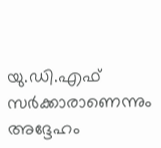യു.ഡി.എഫ് സര്‍ക്കാരാണെന്നും അദ്ദേഹം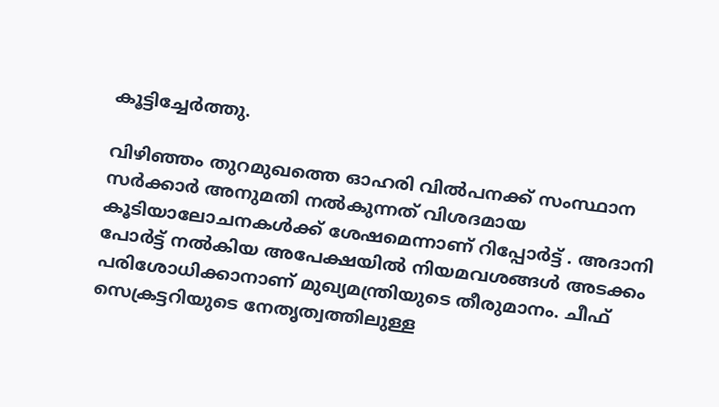കൂട്ടിച്ചേര്‍ത്തു.

വിഴിഞ്ഞം തുറമുഖത്തെ ഓഹരി വില്‍പനക്ക് സംസ്ഥാന സര്‍ക്കാര്‍ അനുമതി നല്‍കുന്നത് വിശദമായ കൂടിയാലോചനകള്‍ക്ക് ശേഷമെന്നാണ് റിപ്പോര്‍ട്ട് . അദാനി പോര്‍ട്ട് നല്‍കിയ അപേക്ഷയില്‍ നിയമവശങ്ങള്‍ അടക്കം പരിശോധിക്കാനാണ് മുഖ്യമന്ത്രിയുടെ തീരുമാനം. ചീഫ് സെക്രട്ടറിയുടെ നേതൃത്വത്തിലുള്ള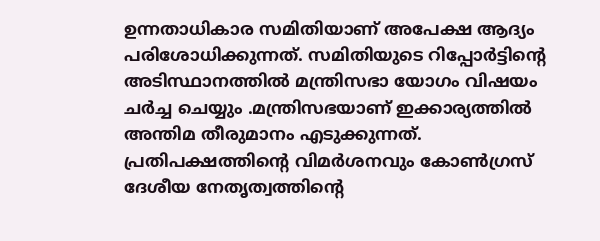ഉന്നതാധികാര സമിതിയാണ് അപേക്ഷ ആദ്യം പരിശോധിക്കുന്നത്. സമിതിയുടെ റിപ്പോര്‍ട്ടിന്റെ അടിസ്ഥാനത്തില്‍ മന്ത്രിസഭാ യോഗം വിഷയം ചര്‍ച്ച ചെയ്യും .മന്ത്രിസഭയാണ് ഇക്കാര്യത്തില്‍ അന്തിമ തീരുമാനം എടുക്കുന്നത്. പ്രതിപക്ഷത്തിന്റെ വിമര്‍ശനവും കോണ്‍ഗ്രസ് ദേശീയ നേതൃത്വത്തിന്റെ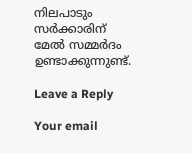നിലപാടും സര്‍ക്കാരിന് മേല്‍ സമ്മര്‍ദം ഉണ്ടാക്കുന്നുണ്ട്.

Leave a Reply

Your email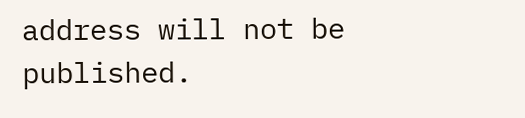address will not be published.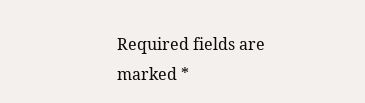Required fields are marked *